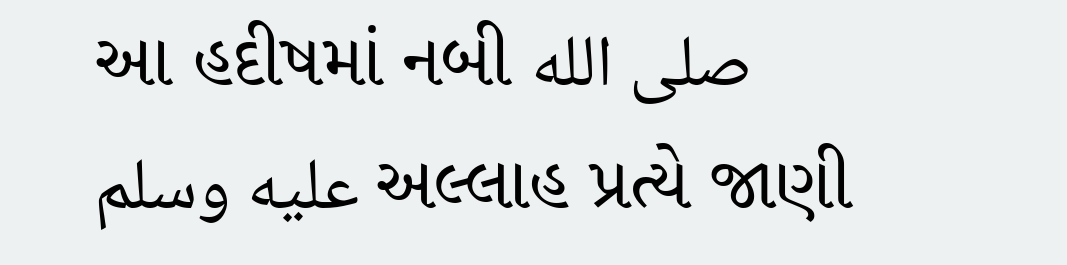આ હદીષમાં નબી صلى الله عليه وسلم અલ્લાહ પ્રત્યે જાણી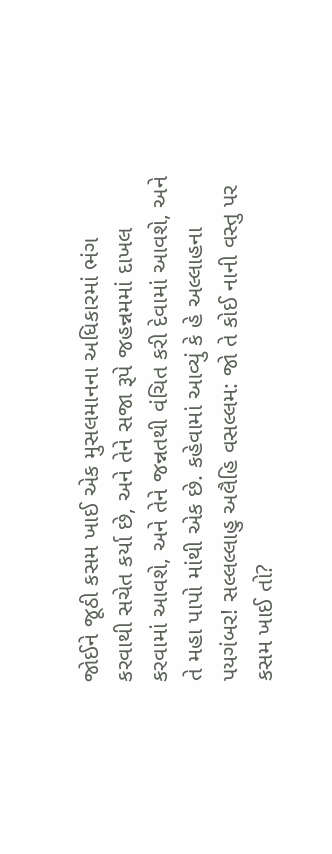જોઈને જૂઠી કસમ ખાઈ એક મુસલમાનના અધિકારમાં ભંગ કરવાથી સચેત કર્યા છે, અને તેને સજા રૂપે જહન્નમમાં દાખલ કરવામાં આવશે, અને તેને જન્નતથી વંચિત કરી દેવામાં આવશે, અને તે મહા પાપો માંથી એક છે. કહેવામાં આવ્યું કે હે અલ્લાહના પયગંબર! સલ્લલ્લાહુ અલૈહિ વસલ્લમ: જો તે કોઈ નાની વસ્તુ પર કસમ ખાઈ તો?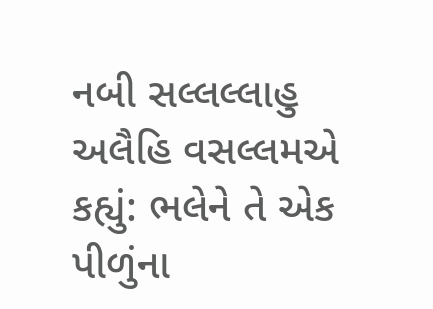નબી સલ્લલ્લાહુ અલૈહિ વસલ્લમએ કહ્યું: ભલેને તે એક પીળુંના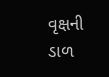વૃક્ષની ડાળ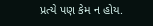પ્રત્યે પણ કેમ ન હોય.